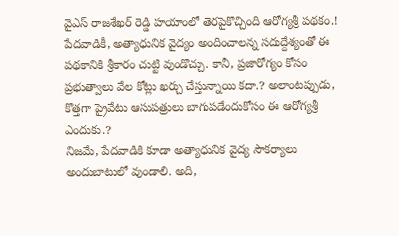వైఎస్ రాజశేఖర్ రెడ్డి హయాంలో తెరపైకొచ్చింది ఆరోగ్యశ్రీ పథకం.! పేదవాడికీ, అత్యాధునిక వైద్యం అందించాలన్న సదుద్దేశ్యంతో ఈ పథకానికి శ్రీకారం చుట్టి వుండొచ్చు. కానీ, ప్రజారోగ్యం కోసం ప్రభుత్వాలు వేల కోట్లు ఖర్చు చేస్తున్నాయి కదా.? అలాంటప్పుడు, కొత్తగా ప్రైవేటు ఆసుపత్రులు బాగుపడేందుకోసం ఈ ఆరోగ్యశ్రీ ఎందుకు.?
నిజమే, పేదవాడికి కూడా అత్యాధునిక వైద్య సౌకర్యాలు అందుబాటులో వుండాలి. అది,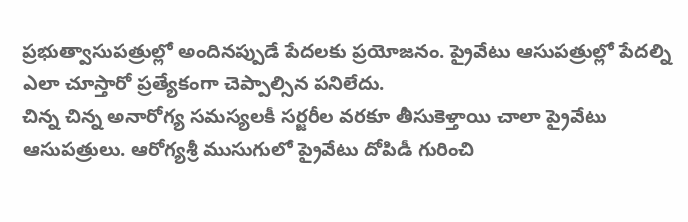ప్రభుత్వాసుపత్రుల్లో అందినప్పుడే పేదలకు ప్రయోజనం. ప్రైవేటు ఆసుపత్రుల్లో పేదల్ని ఎలా చూస్తారో ప్రత్యేకంగా చెప్పాల్సిన పనిలేదు.
చిన్న చిన్న అనారోగ్య సమస్యలకీ సర్జరీల వరకూ తీసుకెళ్తాయి చాలా ప్రైవేటు ఆసుపత్రులు. ఆరోగ్యశ్రీ ముసుగులో ప్రైవేటు దోపిడీ గురించి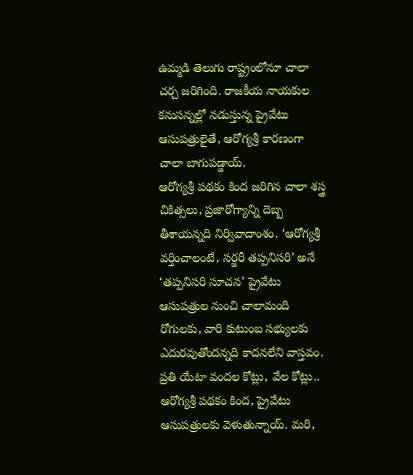ఉమ్మడి తెలుగు రాష్ట్రంలోనూ చాలా చర్చ జరిగింది. రాజకీయ నాయకుల కనుసన్నల్లో నడుస్తున్న ప్రైవేటు ఆసుపత్రులైతే, ఆరోగ్యశ్రీ కారణంగా చాలా బాగుపడ్డాయ్.
ఆరోగ్యశ్రీ పథకం కింద జరిగిన చాలా శస్త్ర చికిత్సలు, ప్రజారోగ్యాన్ని దెబ్బ తీశాయన్నది నిర్వివాదాంశం. ‘ఆరోగ్యశ్రీ వర్తించాలంటే, సర్జరీ తప్పనిసరి’ అనే ‘తప్పనిసరి సూచన’ ప్రైవేటు ఆసుపత్రుల నుంచి చాలామంది రోగులకు, వారి కుటుంబ సభ్యులకు ఎదురవుతోందన్నది కాదనలేని వాస్తవం.
ప్రతి యేటా వందల కోట్లు, వేల కోట్లు.. ఆరోగ్యశ్రీ పథకం కింద, ప్రైవేటు ఆసుపత్రులకు వెళుతున్నాయ్. మరి,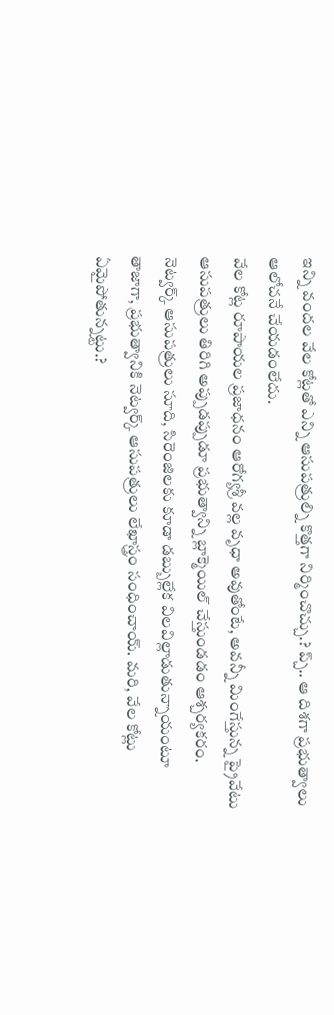ఇన్ని వందల వేల కోట్లతో ఎన్ని ఆసుపత్రుల్ని కొత్తగా నిర్మించొచ్చు.? ప్చ్.. ఆ దిశగా ప్రభుత్వాలు ఆలోచనే చేయడంలేదు.
వేల కోట్ల రూపాయల ప్రజాధనం ఆరోగ్యశ్రీ వల్ల వృధా అవుతోంటే, అవన్నీ మింగేస్తున్న ప్రైవేటు ఆసుపత్రులు తిరిగి అప్పుడప్పుడూ ప్రభుత్వాన్ని బ్లాక్మెయిల్ చేస్తుండడం ఆశ్చర్యకరం. నెట్వర్క్ ఆసుపత్రులు సూది, సిరెంజిలకు కూడా డబ్బుల్లేక విలవిల్లాడుతున్నాయంటూ తాజాగా, ప్రభుత్వానికి నెట్వర్క్ ఆసుపత్రులు లేఖాస్త్రం సంధించాయ్. మరి, వేల కోట్లు ఏమైపోతున్నట్టు.?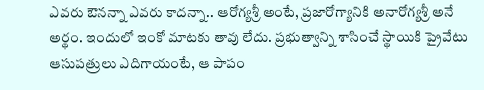ఎవరు ఔనన్నా ఎవరు కాదన్నా.. ఆరోగ్యశ్రీ అంటే, ప్రజారోగ్యానికి అనారోగ్యశ్రీ అనే అర్థం. ఇందులో ఇంకో మాటకు తావు లేదు. ప్రభుత్వాన్ని శాసించే స్థాయికి ప్రైవేటు ఆసుపత్రులు ఎదిగాయంటే, ఆ పాపం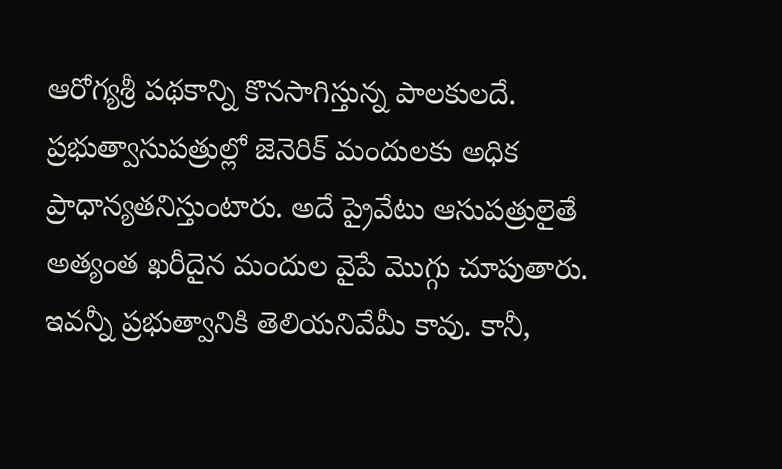ఆరోగ్యశ్రీ పథకాన్ని కొనసాగిస్తున్న పాలకులదే.
ప్రభుత్వాసుపత్రుల్లో జెనెరిక్ మందులకు అధిక ప్రాధాన్యతనిస్తుంటారు. అదే ప్రైవేటు ఆసుపత్రులైతే అత్యంత ఖరీదైన మందుల వైపే మొగ్గు చూపుతారు. ఇవన్నీ ప్రభుత్వానికి తెలియనివేమీ కావు. కానీ,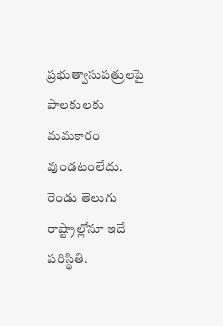ప్రభుత్వాసుపత్రులపై పాలకులకు మమకారం వుండటంలేదు.
రెండు తెలుగు రాష్ట్రాల్లోనూ ఇదే పరిస్థితి.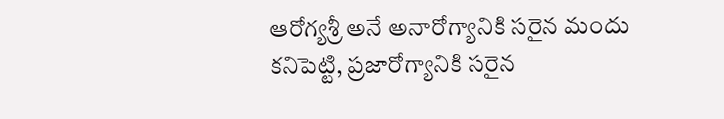ఆరోగ్యశ్రీ అనే అనారోగ్యానికి సరైన మందు కనిపెట్టి, ప్రజారోగ్యానికి సరైన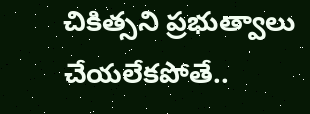చికిత్సని ప్రభుత్వాలు చేయలేకపోతే..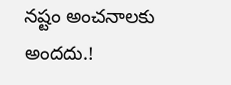నష్టం అంచనాలకు అందదు.!